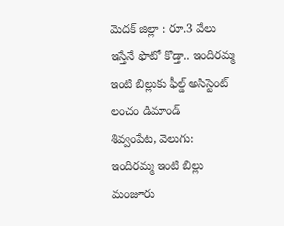మెదక్ జిల్లా : రూ.3 వేలు ఇస్తేనే ఫొటో కొడ్తా.. ఇందిరమ్మ ఇంటి బిల్లుకు ఫీల్డ్ అసిస్టెంట్ లంచం డిమాండ్
శివ్వంపేట, వెలుగు: ఇందిరమ్మ ఇంటి బిల్లు మంజూరు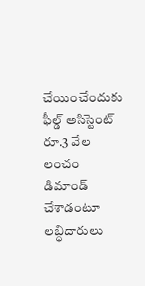చేయించేందుకు ఫీల్డ్ అసిస్టెంట్ రూ.3 వేల లంచం డిమాండ్ చేశాడంటూ లబ్ధిదారులు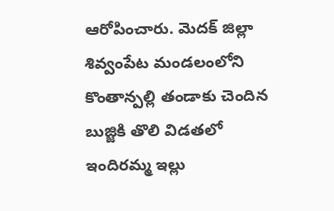ఆరోపించారు. మెదక్ జిల్లా శివ్వంపేట మండలంలోని కొంతాన్పల్లి తండాకు చెందిన బుజ్జికి తొలి విడతలో ఇందిరమ్మ ఇల్లు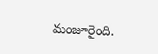మంజూరైంది.